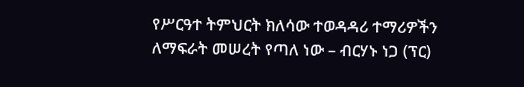የሥርዓተ ትምህርት ክለሳው ተወዳዳሪ ተማሪዎችን ለማፍራት መሠረት የጣለ ነው – ብርሃኑ ነጋ (ፕር)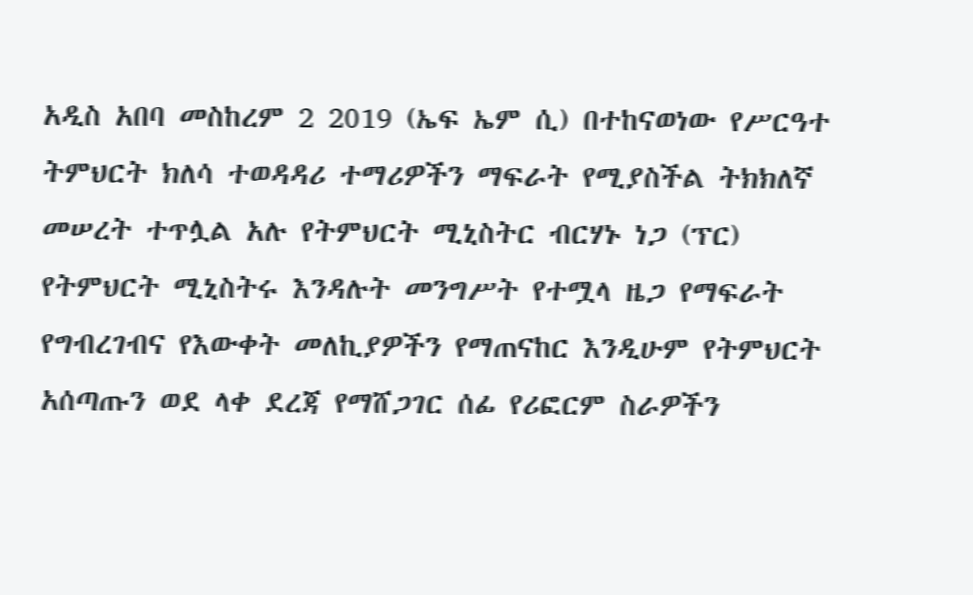አዲስ አበባ መስከረም 2 2019 (ኤፍ ኤም ሲ) በተከናወነው የሥርዓተ ትምህርት ክለሳ ተወዳዳሪ ተማሪዎችን ማፍራት የሚያስችል ትክክለኛ መሠረት ተጥሏል አሉ የትምህርት ሚኒስትር ብርሃኑ ነጋ (ፕር) የትምህርት ሚኒስትሩ እንዳሉት መንግሥት የተሟላ ዜጋ የማፍራት የግብረገብና የእውቀት መለኪያዎችን የማጠናከር እንዲሁም የትምህርት አሰጣጡን ወደ ላቀ ደረጃ የማሸጋገር ሰፊ የሪፎርም ስራዎችን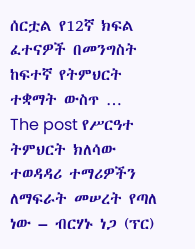ሰርቷል የ12ኛ ክፍል ፈተናዎች በመንግስት ከፍተኛ የትምህርት ተቋማት ውስጥ … The post የሥርዓተ ትምህርት ክለሳው ተወዳዳሪ ተማሪዎችን ለማፍራት መሠረት የጣለ ነው – ብርሃኑ ነጋ (ፕር)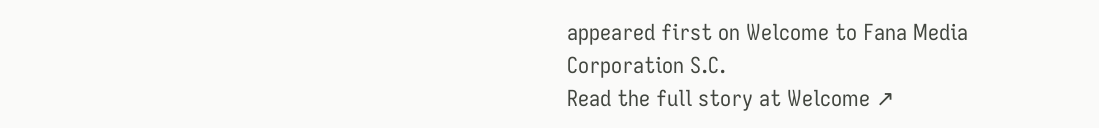appeared first on Welcome to Fana Media Corporation S.C.
Read the full story at Welcome ↗